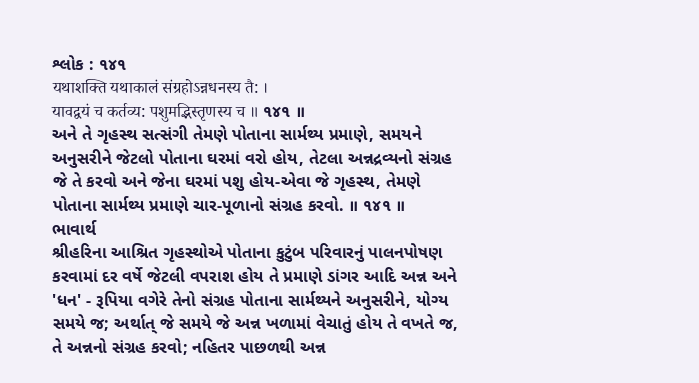શ્લોક : ૧૪૧
यथाशक्ति यथाकालं संग्रहोऽन्नधनस्य तै: ।
यावद्वयं च कर्तव्य: पशुमद्भिस्तृणस्य च ॥ ૧૪૧ ॥
અને તે ગૃહસ્થ સત્સંગી તેમણે પોતાના સાર્મથ્ય પ્રમાણે, સમયને અનુસરીને જેટલો પોતાના ઘરમાં વરો હોય, તેટલા અન્નદ્રવ્યનો સંગ્રહ જે તે કરવો અને જેના ઘરમાં પશુ હોય-એવા જે ગૃહસ્થ, તેમણે પોતાના સાર્મથ્ય પ્રમાણે ચાર-પૂળાનો સંગ્રહ કરવો. ॥ ૧૪૧ ॥
ભાવાર્થ
શ્રીહરિના આશ્રિત ગૃહસ્થોએ પોતાના કુટુંબ પરિવારનું પાલનપોષણ કરવામાં દર વર્ષે જેટલી વપરાશ હોય તે પ્રમાણે ડાંગર આદિ અન્ન અને 'ધન' - રૂપિયા વગેરે તેનો સંગ્રહ પોતાના સાર્મથ્યને અનુસરીને, યોગ્ય સમયે જ; અર્થાત્ જે સમયે જે અન્ન ખળામાં વેચાતું હોય તે વખતે જ, તે અન્નનો સંગ્રહ કરવો; નહિતર પાછળથી અન્ન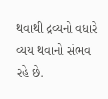થવાથી દ્રવ્યનો વધારે વ્યય થવાનો સંભવ રહે છે.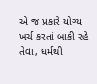એ જ પ્રકારે યોગ્ય ખર્ચ કરતાં બાકી રહે તેવા, ધર્મથી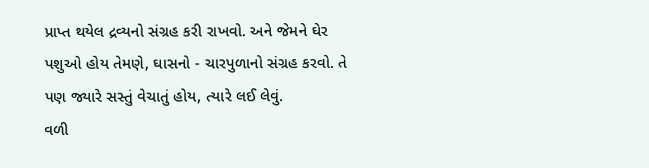પ્રાપ્ત થયેલ દ્રવ્યનો સંગ્રહ કરી રાખવો. અને જેમને ઘેર પશુઓ હોય તેમણે, ઘાસનો - ચારપુળાનો સંગ્રહ કરવો. તે પણ જ્યારે સસ્તું વેચાતું હોય, ત્યારે લઈ લેવું.
વળી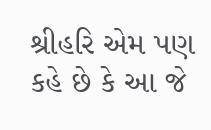શ્રીહરિ એમ પણ કહે છે કે આ જે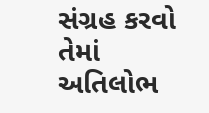સંગ્રહ કરવો તેમાં અતિલોભ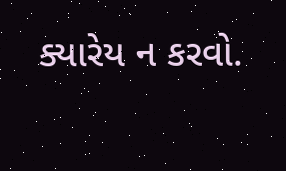ક્યારેય ન કરવો.